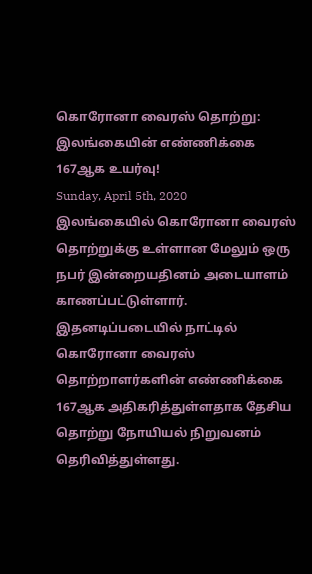கொரோனா வைரஸ் தொற்று: இலங்கையின் எண்ணிக்கை 167ஆக உயர்வு!
Sunday, April 5th, 2020
இலங்கையில் கொரோனா வைரஸ் தொற்றுக்கு உள்ளான மேலும் ஒரு நபர் இன்றையதினம் அடையாளம் காணப்பட்டுள்ளார்.
இதனடிப்படையில் நாட்டில் கொரோனா வைரஸ் தொற்றாளர்களின் எண்ணிக்கை 167ஆக அதிகரித்துள்ளதாக தேசிய தொற்று நோயியல் நிறுவனம் தெரிவித்துள்ளது.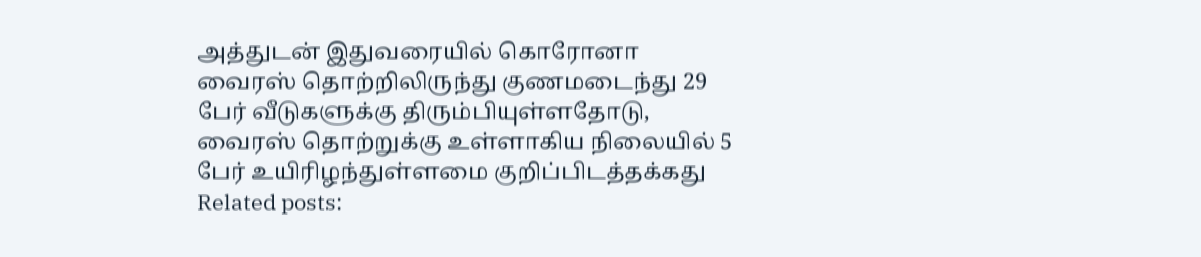அத்துடன் இதுவரையில் கொரோனா வைரஸ் தொற்றிலிருந்து குணமடைந்து 29 பேர் வீடுகளுக்கு திரும்பியுள்ளதோடு, வைரஸ் தொற்றுக்கு உள்ளாகிய நிலையில் 5 பேர் உயிரிழந்துள்ளமை குறிப்பிடத்தக்கது
Related posts: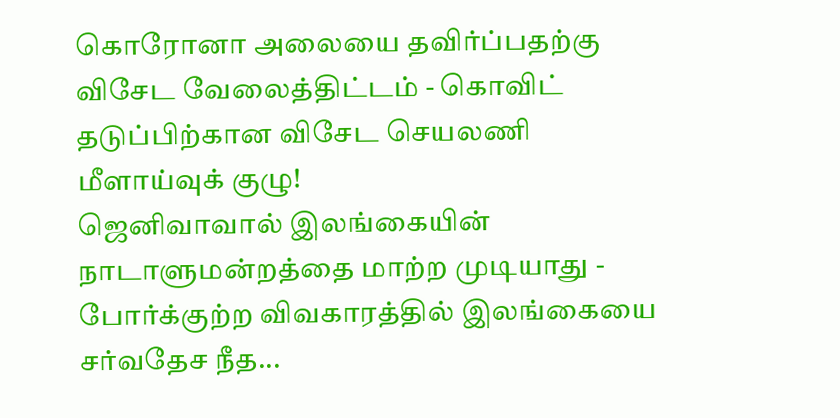கொரோனா அலையை தவிர்ப்பதற்கு விசேட வேலைத்திட்டம் - கொவிட் தடுப்பிற்கான விசேட செயலணி மீளாய்வுக் குழு!
ஜெனிவாவால் இலங்கையின் நாடாளுமன்றத்தை மாற்ற முடியாது - போர்க்குற்ற விவகாரத்தில் இலங்கையை சர்வதேச நீத...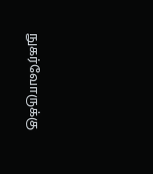நுகர்வோருக்கு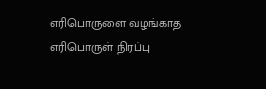எரிபொருளை வழங்காத எரிபொருள் நிரப்பு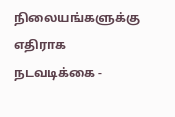நிலையங்களுக்கு எதிராக நடவடிக்கை -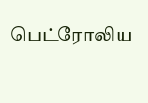பெட்ரோலிய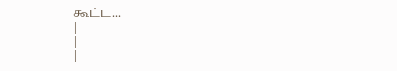கூட்ட...
|
|
|